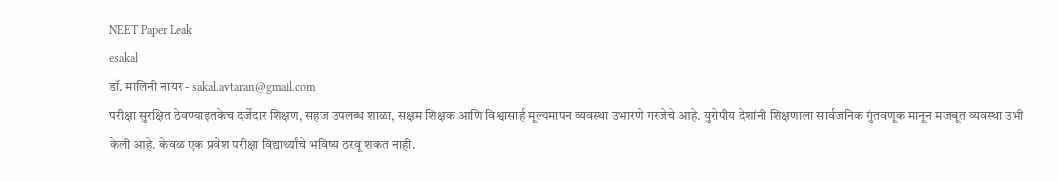NEET Paper Leak
esakal
डॉ. मालिनी नायर - sakal.avtaran@gmail.com
परीक्षा सुरक्षित ठेवण्याइतकेच दर्जेदार शिक्षण, सहज उपलब्ध शाळा, सक्षम शिक्षक आणि विश्वासार्ह मूल्यमापन व्यवस्था उभारणे गरजेचे आहे. युरोपीय देशांनी शिक्षणाला सार्वजनिक गुंतवणूक मानून मजबूत व्यवस्था उभी केली आहे. केवळ एक प्रवेश परीक्षा विद्यार्थ्यांचे भविष्य ठरवू शकत नाही.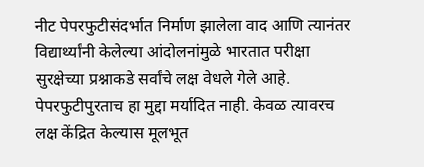नीट पेपरफुटीसंदर्भात निर्माण झालेला वाद आणि त्यानंतर विद्यार्थ्यांनी केलेल्या आंदोलनांमुळे भारतात परीक्षा सुरक्षेच्या प्रश्नाकडे सर्वांचे लक्ष वेधले गेले आहे. पेपरफुटीपुरताच हा मुद्दा मर्यादित नाही. केवळ त्यावरच लक्ष केंद्रित केल्यास मूलभूत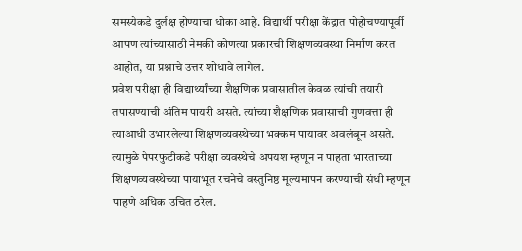समस्येकडे दुर्लक्ष होण्याचा धोका आहे. विद्यार्थी परीक्षा केंद्रात पोहोचण्यापूर्वी आपण त्यांच्यासाठी नेमकी कोणत्या प्रकारची शिक्षणव्यवस्था निर्माण करत आहोत, या प्रश्नाचे उत्तर शोधावे लागेल.
प्रवेश परीक्षा ही विद्यार्थ्यांच्या शैक्षणिक प्रवासातील केवळ त्यांची तयारी तपासण्याची अंतिम पायरी असते. त्यांच्या शैक्षणिक प्रवासाची गुणवत्ता ही त्याआधी उभारलेल्या शिक्षणव्यवस्थेच्या भक्कम पायावर अवलंबून असते. त्यामुळे पेपरफुटीकडे परीक्षा व्यवस्थेचे अपयश म्हणून न पाहता भारताच्या शिक्षणव्यवस्थेच्या पायाभूत रचनेचे वस्तुनिष्ठ मूल्यमापन करण्याची संधी म्हणून पाहणे अधिक उचित ठरेल.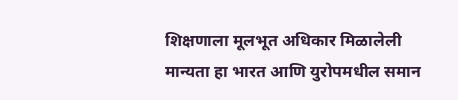शिक्षणाला मूलभूत अधिकार मिळालेली मान्यता हा भारत आणि युरोपमधील समान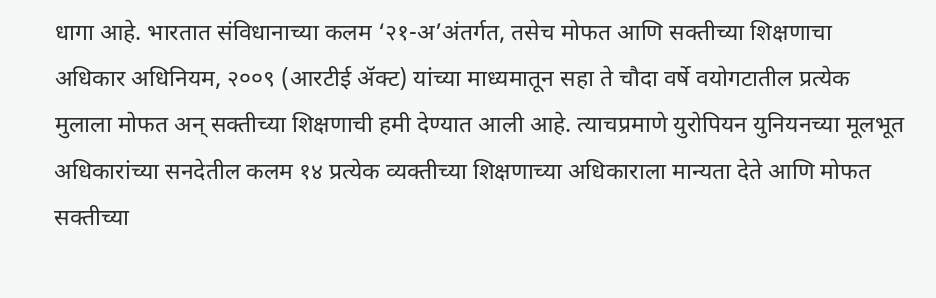धागा आहे. भारतात संविधानाच्या कलम ‘२१-अ’अंतर्गत, तसेच मोफत आणि सक्तीच्या शिक्षणाचा अधिकार अधिनियम, २००९ (आरटीई ॲक्ट) यांच्या माध्यमातून सहा ते चौदा वर्षे वयोगटातील प्रत्येक मुलाला मोफत अन् सक्तीच्या शिक्षणाची हमी देण्यात आली आहे. त्याचप्रमाणे युरोपियन युनियनच्या मूलभूत अधिकारांच्या सनदेतील कलम १४ प्रत्येक व्यक्तीच्या शिक्षणाच्या अधिकाराला मान्यता देते आणि मोफत सक्तीच्या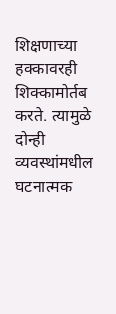शिक्षणाच्या हक्कावरही शिक्कामोर्तब करते. त्यामुळे दोन्ही व्यवस्थांमधील घटनात्मक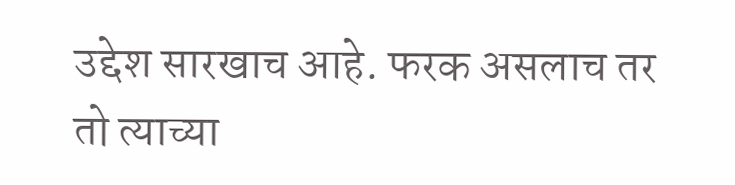उद्देश सारखाच आहे. फरक असलाच तर तो त्याच्या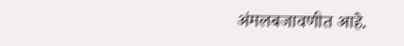अंमलबजावणीत आहे.